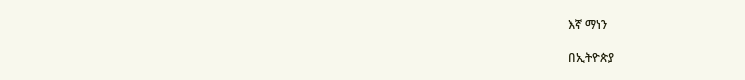እኛ ማነን

በኢትዮጵያ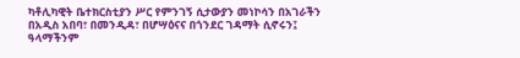ካቶሊካዊት ቤተክርስቲያን ሥር የምንገኝ ሲታውያን መነኮሳን በአገራችን በአዲስ አበባ፣ በመንዲዳ፣ በሆሣዕናና በጎንደር ገዳማት ሲኖሩን፤ ዓላማችንም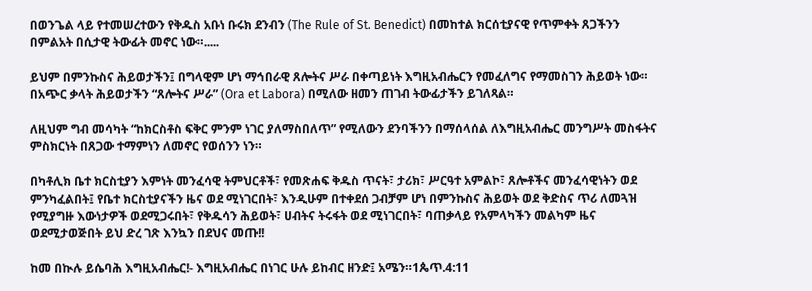በወንጌል ላይ የተመሠረተውን የቅዱስ አቡነ ቡሩክ ደንብን (The Rule of St. Benedict) በመከተል ክርሰቲያናዊ የጥምቀት ጸጋችንን በምልአት በሲታዊ ትውፊት መኖር ነው።.....

ይህም በምንኩስና ሕይወታችን፤ በግላዊም ሆነ ማኅበራዊ ጸሎትና ሥራ በቀጣይነት እግዚአብሔርን የመፈለግና የማመስገን ሕይወት ነው። በአጭር ቃላት ሕይወታችን “ጸሎትና ሥራ” (Ora et Labora) በሚለው ዘመን ጠገብ ትውፊታችን ይገለጻል።

ለዚህም ግብ መሳካት “ከክርስቶስ ፍቅር ምንም ነገር ያለማስበለጥ” የሚለውን ደንባችንን በማሰላሰል ለእግዚአብሔር መንግሥት መስፋትና ምስክርነት በጸጋው ተማምነን ለመኖር የወሰንን ነን።

በካቶሊክ ቤተ ክርስቲያን እምነት መንፈሳዊ ትምህርቶች፣ የመጽሐፍ ቅዱስ ጥናት፣ ታሪክ፣ ሥርዓተ አምልኮ፣ ጸሎቶችና መንፈሳዊነትን ወደ ምንካፈልበት፤ የቤተ ክርስቲያናችን ዜና ወደ ሚነገርበት፣ እንዲሁም በተቀደሰ ጋብቻም ሆነ በምንኩስና ሕይወት ወደ ቅድስና ጥሪ ለመጓዝ የሚያግዙ እውነታዎች ወደሚጋሩበት፣ የቅዱሳን ሕይወት፣ ሀብትና ትሩፋት ወደ ሚነገርበት፣ ባጠቃላይ የአምላካችን መልካም ዜና ወደሚታወጅበት ይህ ድረ ገጽ እንኳን በደህና መጡ!!

ከመ በኲሉ ይሴባሕ እግዚአብሔር!- እግዚአብሔር በነገር ሁሉ ይከብር ዘንድ፤ አሜን።1ጴጥ.4:11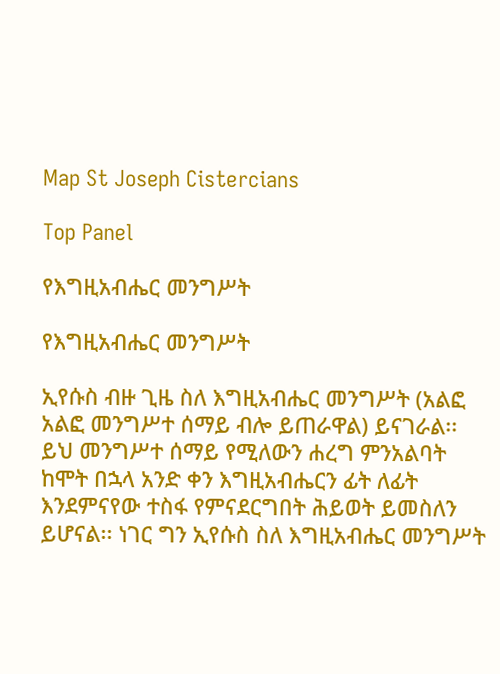Map St Joseph Cistercians

Top Panel

የእግዚአብሔር መንግሥት

የእግዚአብሔር መንግሥት

ኢየሱስ ብዙ ጊዜ ስለ እግዚአብሔር መንግሥት (አልፎ አልፎ መንግሥተ ሰማይ ብሎ ይጠራዋል) ይናገራል፡፡ ይህ መንግሥተ ሰማይ የሚለውን ሐረግ ምንአልባት ከሞት በኋላ አንድ ቀን እግዚአብሔርን ፊት ለፊት እንደምናየው ተስፋ የምናደርግበት ሕይወት ይመስለን ይሆናል፡፡ ነገር ግን ኢየሱስ ስለ እግዚአብሔር መንግሥት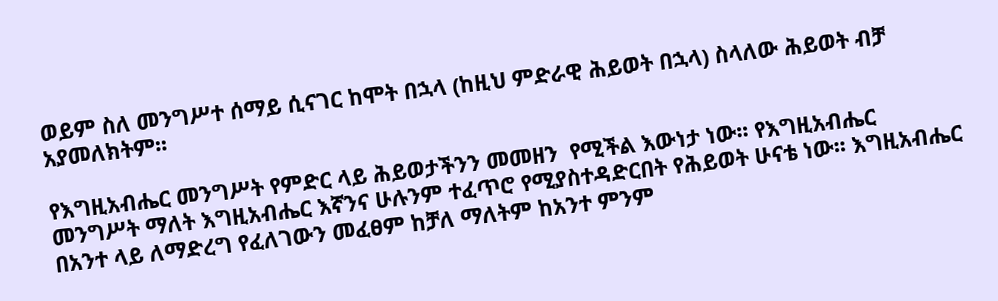ወይም ስለ መንግሥተ ሰማይ ሲናገር ከሞት በኋላ (ከዚህ ምድራዊ ሕይወት በኋላ) ስላለው ሕይወት ብቻ አያመለክትም፡፡

የእግዚአብሔር መንግሥት የምድር ላይ ሕይወታችንን መመዘን  የሚችል እውነታ ነው፡፡ የእግዚአብሔር መንግሥት ማለት እግዚአብሔር እኛንና ሁሉንም ተፈጥሮ የሚያስተዳድርበት የሕይወት ሁናቴ ነው፡፡ እግዚአብሔር በአንተ ላይ ለማድረግ የፈለገውን መፈፀም ከቻለ ማለትም ከአንተ ምንም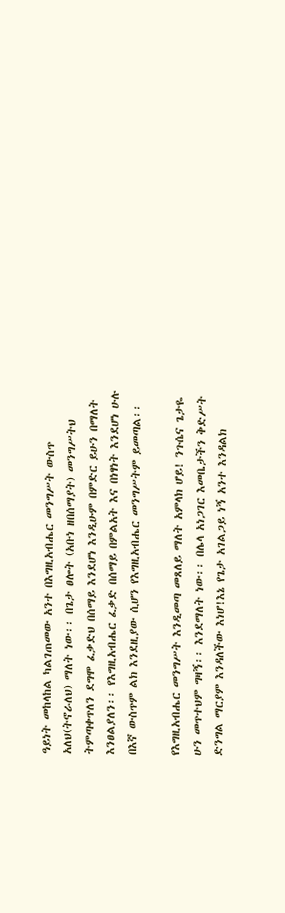ዓይነት መከላከል ካልገጠመው አንተ በእግዚአብሔር መንግሥት ውስጥ አለህ(ትኖራለህ) ማለት ነው፡፡ በጌታ ፀሎት (አቡነ ዘበሰማያት) መንግሥትህ ትምጣቀጥለን ደግሞ ፈቃድህ በሰማይ እንደሆነ እንዲሁም በምድር ይሁን በማለት እንፀልያለን፡፡ የእግዚአብሔር ፈቃድ በሰማይ በምልአት እና በነፃነት እንደሆነ ሁሉ በእኛ ውስጥም ልክ እንደዚያው ሲሆን የእግዚአብሔር መንግሥትም ይመጣል፡፡

የእግዚአብሔር መንግሥት እንዲመጣ መጸለይ ማለት አምላክ ሆይ! ንጉሴና ጌታዬ ሁን መጥተህም ግዛኝ፡፡ እንደማለት ነው፡፡ በሌላ አነጋገር እመቤታችን ቅድሥት ድንግል ማርያም እንዳለችው እነሆ!እኔ የጌታ አገልጋይ ነኝ አንተ እንዳልክ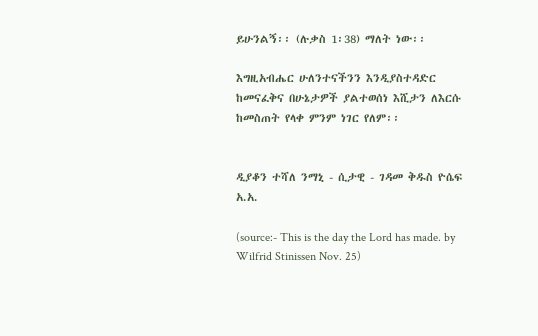ይሁንልኝ፡፡ (ሉቃስ 1፡38) ማለት ነው፡፡

እግዚአብሔር ሁለንተናችንን እንዲያስተዳድር ከመናፈቅና በሁኔታዎች ያልተወሰነ እሺታን ለእርሱ ከመስጠት የላቀ ምንም ነገር የለም፡፡


ዲያቆን ተሻለ ንማኒ - ሲታዊ - ገዳመ ቅዱስ ዮሴፍ አ.አ.

(source:- This is the day the Lord has made. by Wilfrid Stinissen Nov. 25)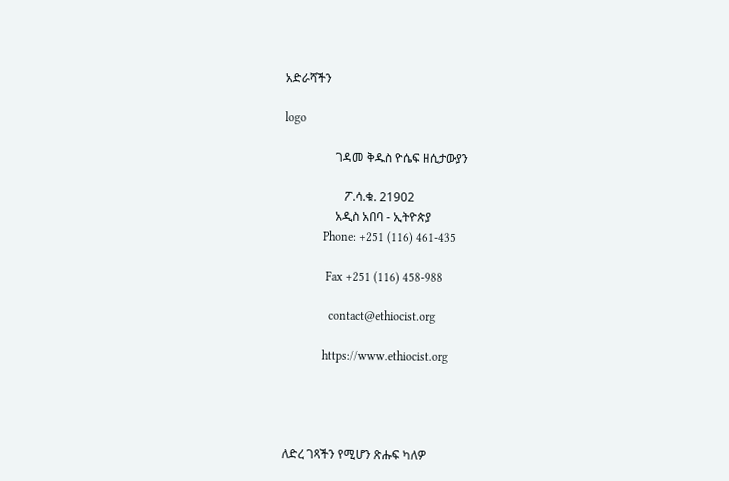አድራሻችን

logo

                 ገዳመ ቅዱስ ዮሴፍ ዘሲታውያን

                    ፖ.ሳ.ቁ. 21902
                 አዲስ አበባ - ኢትዮጵያ
             Phone: +251 (116) 461-435

              Fax +251 (116) 458-988

               contact@ethiocist.org

             https://www.ethiocist.org




ለድረ ገጻችን የሚሆን ጽሑፍ ካለዎ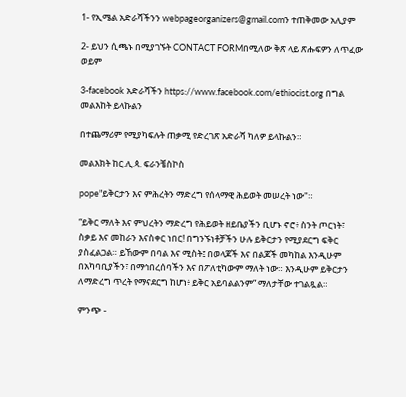1- የኢሜል አድራሻችንን webpageorganizers@gmail.comን ተጠቅመው አሊያም

2- ይህን ሲጫኑ በሚያገኙት CONTACT FORMበሚለው ቅጽ ላይ ጽሑፍዎን ለጥፈው ወይም

3-facebook አድራሻችን https://www.facebook.com/ethiocist.org በግል መልእከት ይላኩልን

በተጨማሪም የሚያካፍሉት ጠቃሚ የድረገጽ አድራሻ ካለዎ ይላኩልን።

መልእክት ከር.ሊ.ጳ. ፍራንቼስኮስ

pope"ይቅርታን እና ምሕረትን ማድረግ የሰላማዊ ሕይወት መሠረት ነው"።

“ይቅር ማለት እና ምህረትን ማድረግ የሕይወት ዘይቤያችን ቢሆኑ ኖሮ፥ ስንት ጦርነት፣ ስቃይ እና መከራን እናስቀር ነበር! በግንኙነቶቻችን ሁሉ ይቅርታን የሚያደርግ ፍቅር ያስፈልጋል። ይኸውም በባል እና ሚስት፤ በወላጆች እና በልጆች መካከል እንዲሁም በአካባቢያችን፣ በማኅበረሰባችን እና በፖለቲካውም ማለት ነው። እንዲሁም ይቅርታን ለማድረግ ጥረት የማናደርግ ከሆነ፥ ይቅር አይባልልንም” ማለታቸው ተገልጿል።

ምንጭ -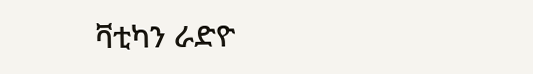ቫቲካን ራድዮ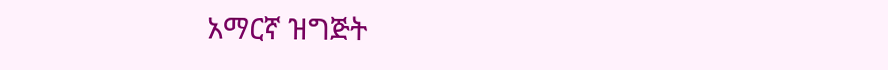አማርኛ ዝግጅት